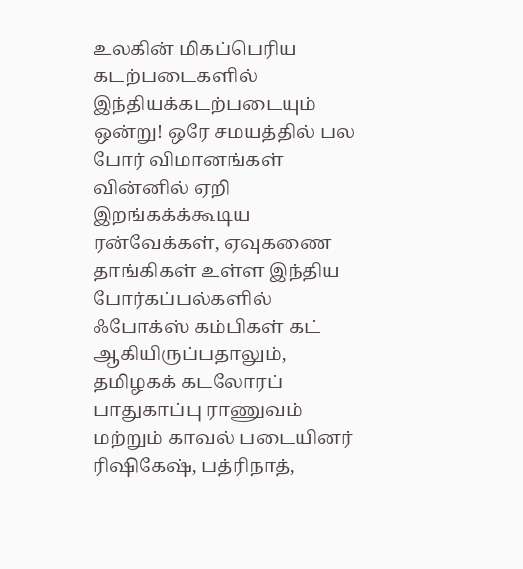உலகின் மிகப்பெரிய கடற்படைகளில் இந்தியக்கடற்படையும் ஒன்று! ஒரே சமயத்தில் பல போர் விமானங்கள் வின்னில் ஏறி இறங்கக்க்கூடிய ரன்வேக்கள், ஏவுகணை தாங்கிகள் உள்ள இந்திய போர்கப்பல்களில் ஃபோக்ஸ் கம்பிகள் கட் ஆகியிருப்பதாலும், தமிழகக் கடலோரப் பாதுகாப்பு ராணுவம் மற்றும் காவல் படையினர் ரிஷிகேஷ், பத்ரிநாத்,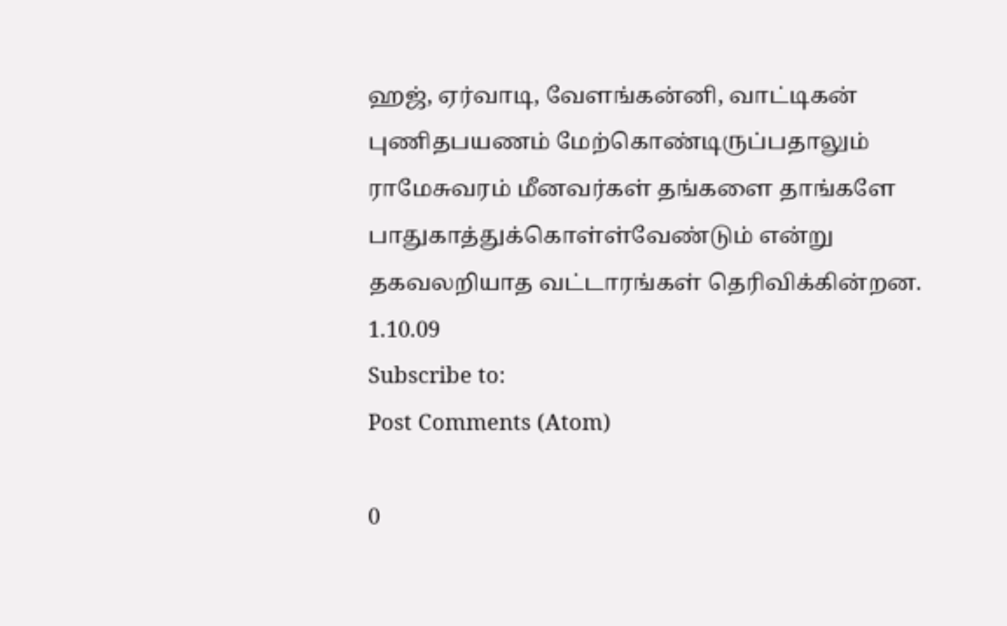ஹஜ், ஏர்வாடி, வேளங்கன்னி, வாட்டிகன் புணிதபயணம் மேற்கொண்டிருப்பதாலும் ராமேசுவரம் மீனவர்கள் தங்களை தாங்களே பாதுகாத்துக்கொள்ள்வேண்டும் என்று தகவலறியாத வட்டாரங்கள் தெரிவிக்கின்றன.
1.10.09
Subscribe to:
Post Comments (Atom)

0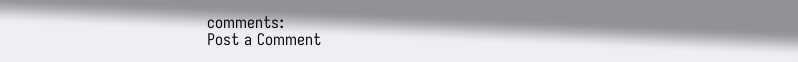comments:
Post a Comment